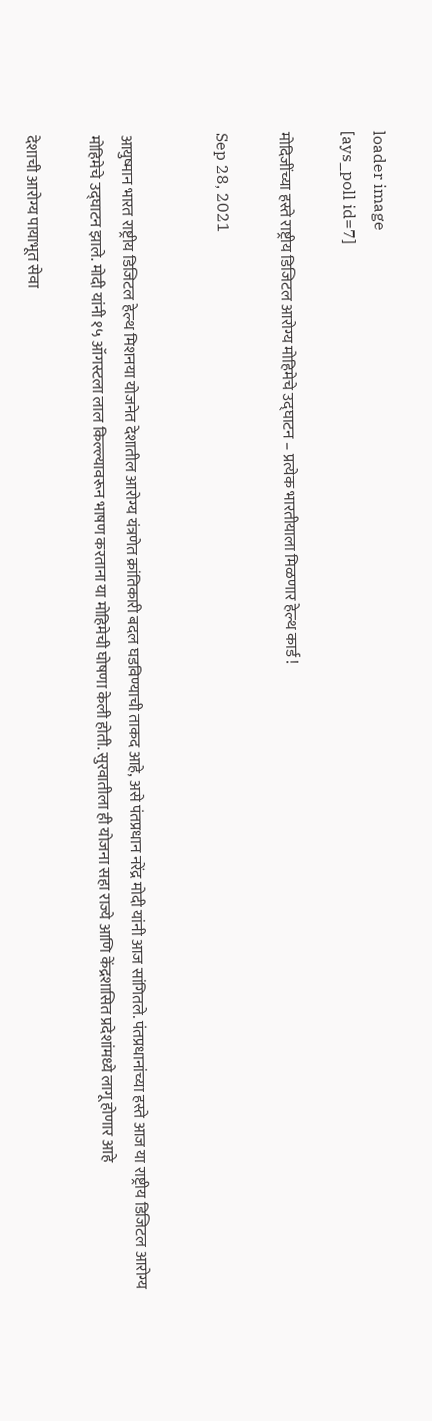loader image
[ays_poll id=7]

मोदिजींच्या हस्ते राष्ट्रीय डिजिटल आरोग्य मोहिमेचे उद्घाटन – प्रत्येक भारतीयाला मिळणार हेल्थ कार्ड !

Sep 28, 2021


आयुष्मान भारत राष्ट्रीय डिजिटल हेल्थ मिशनया योजनेत देशातील आरोग्य यंत्रणेत क्रांतिकारी बदल घडविण्याची ताकद आहे, असे पंतप्रधान नरेंद्र मोदी यांनी आज सांगितले. पंतप्रधानांच्या हस्ते आज या राष्ट्रीय डिजिटल आरोग्य मोहिमेचे उद्घाटन झाले. मोदी यांनी १५ ऑगस्टला लाल किल्ल्यावरून भाषण करताना या मोहिमेची घोषणा केली होती. सुरवातीला ही योजना सहा राज्ये आणि केंद्रशासित प्रदेशांमध्ये लागू होणार आहे

देशाची आरोग्य पायाभूत सेवा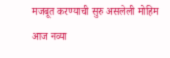मजबूत करण्याची सुरु असलेली मोहिम आज नव्या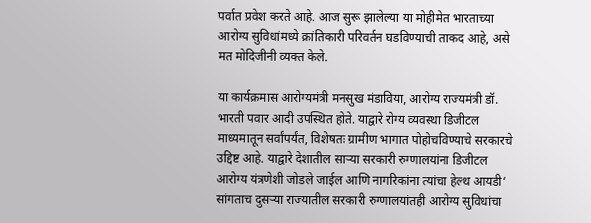पर्वात प्रवेश करते आहे. आज सुरू झालेल्या या मोहीमेत भारताच्या आरोग्य सुविधांमध्ये क्रांतिकारी परिवर्तन घडविण्याची ताकद आहे, असे मत मोदिजीनी व्यक्त केले.

या कार्यक्रमास आरोग्यमंत्री मनसुख मंडाविया, आरोग्य राज्यमंत्री डॉ. भारती पवार आदी उपस्थित होते. याद्वारे रोग्य व्यवस्था डिजीटल माध्यमातून सर्वांपर्यंत, विशेषतः ग्रामीण भागात पोहोचविण्याचे सरकारचे उद्दिष्ट आहे. याद्वारे देशातील साऱ्या सरकारी रुग्णालयांना डिजीटल आरोग्य यंत्रणेशी जोडले जाईल आणि नागरिकांना त्यांचा हेल्थ आयडी‘ सांगताच दुसऱ्या राज्यातील सरकारी रुग्णालयांतही आरोग्य सुविधांचा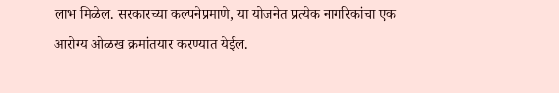लाभ मिळेल. सरकारच्या कल्पनेप्रमाणे, या योजनेत प्रत्येक नागरिकांचा एक आरोग्य ओळख क्रमांतयार करण्यात येईल.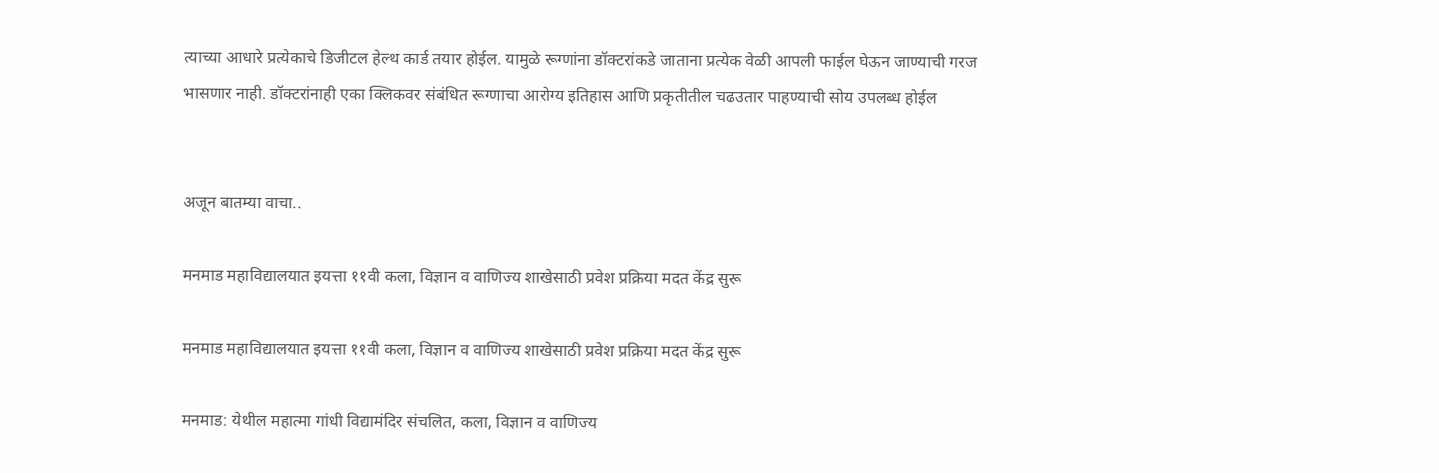त्याच्या आधारे प्रत्येकाचे डिजीटल हेल्थ कार्ड तयार होईल. यामुळे रूग्णांना डॉक्टरांकडे जाताना प्रत्येक वेळी आपली फाईल घेऊन जाण्याची गरज भासणार नाही. डॉक्टरांनाही एका क्लिकवर संबंधित रूग्णाचा आरोग्य इतिहास आणि प्रकृतीतील चढउतार पाहण्याची सोय उपलब्ध होईल


अजून बातम्या वाचा..

मनमाड महाविद्यालयात इयत्ता ११वी कला, विज्ञान व वाणिज्य शाखेसाठी प्रवेश प्रक्रिया मदत केंद्र सुरू

मनमाड महाविद्यालयात इयत्ता ११वी कला, विज्ञान व वाणिज्य शाखेसाठी प्रवेश प्रक्रिया मदत केंद्र सुरू

मनमाड: येथील महात्मा गांधी विद्यामंदिर संचलित, कला, विज्ञान व वाणिज्य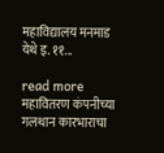महाविद्यालय मनमाड येथे इ. ११...

read more
महावितरण कंपनीच्या गलथान कारभाराचा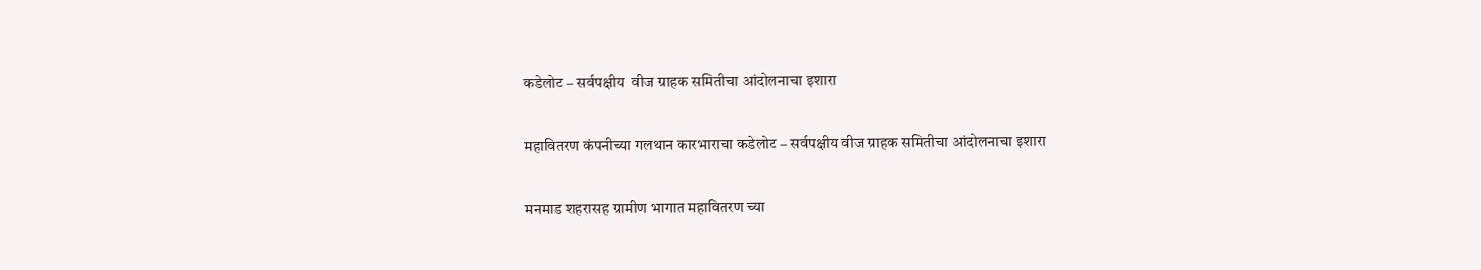कडेलोट – सर्वपक्षीय  वीज ग्राहक समितीचा आंदोलनाचा इशारा

महावितरण कंपनीच्या गलथान कारभाराचा कडेलोट – सर्वपक्षीय वीज ग्राहक समितीचा आंदोलनाचा इशारा

मनमाड शहरासह ग्रामीण भागात महावितरण च्या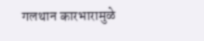गलथान कारभारामुळे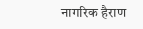नागरिक हैराण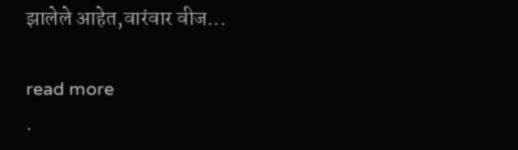झालेले आहेत,वारंवार वीज...

read more
.